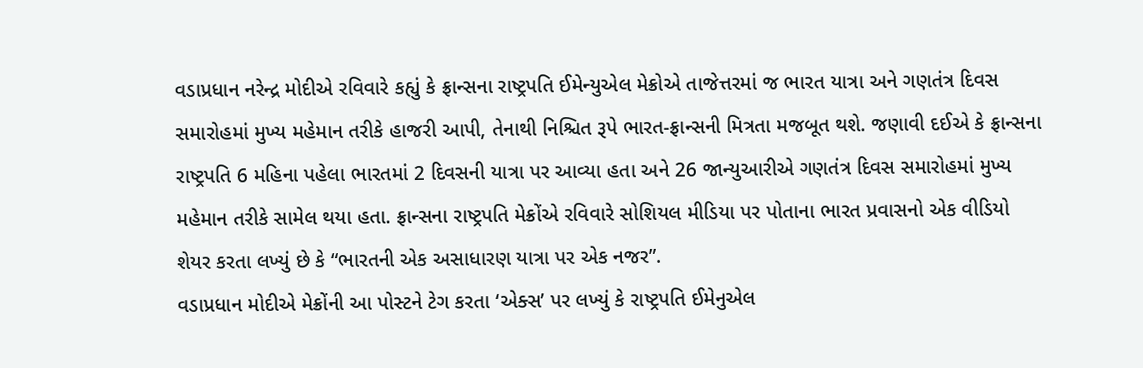વડાપ્રધાન નરેન્દ્ર મોદીએ રવિવારે કહ્યું કે ફ્રાન્સના રાષ્ટ્રપતિ ઈમેન્યુએલ મેક્રોએ તાજેત્તરમાં જ ભારત યાત્રા અને ગણતંત્ર દિવસ સમારોહમાં મુખ્ય મહેમાન તરીકે હાજરી આપી, તેનાથી નિશ્ચિત રૂપે ભારત-ફ્રાન્સની મિત્રતા મજબૂત થશે. જણાવી દઈએ કે ફ્રાન્સના રાષ્ટ્રપતિ 6 મહિના પહેલા ભારતમાં 2 દિવસની યાત્રા પર આવ્યા હતા અને 26 જાન્યુઆરીએ ગણતંત્ર દિવસ સમારોહમાં મુખ્ય મહેમાન તરીકે સામેલ થયા હતા. ફ્રાન્સના રાષ્ટ્રપતિ મેક્રોંએ રવિવારે સોશિયલ મીડિયા પર પોતાના ભારત પ્રવાસનો એક વીડિયો શેયર કરતા લખ્યું છે કે “ભારતની એક અસાધારણ યાત્રા પર એક નજર”.
વડાપ્રધાન મોદીએ મેક્રોંની આ પોસ્ટને ટેગ કરતા ‘એક્સ’ પર લખ્યું કે રાષ્ટ્રપતિ ઈમેનુએલ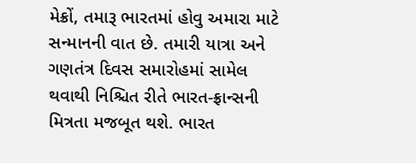મેક્રોં, તમારૂ ભારતમાં હોવુ અમારા માટે સન્માનની વાત છે. તમારી યાત્રા અને ગણતંત્ર દિવસ સમારોહમાં સામેલ થવાથી નિશ્ચિત રીતે ભારત-ફ્રાન્સની મિત્રતા મજબૂત થશે. ભારત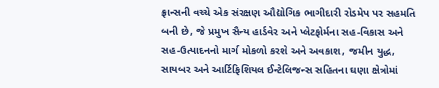ફ્રાન્સની વચ્ચે એક સંરક્ષણ ઔદ્યોગિક ભાગીદારી રોડમેપ પર સહમતિ બની છે, જે પ્રમુખ સૈન્ય હાર્ડવેર અને પ્લેટફોર્મના સહ-વિકાસ અને સહ-ઉત્પાદનનો માર્ગ મોકળો કરશે અને અવકાશ, જમીન યુદ્ધ, સાયબર અને આર્ટિફિશિયલ ઈન્ટેલિજન્સ સહિતના ઘણા ક્ષેત્રોમાં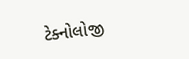ટેક્નોલોજી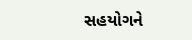સહયોગને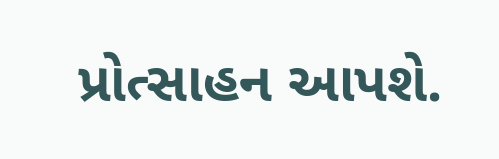પ્રોત્સાહન આપશે.